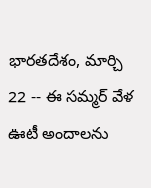భారతదేశం, మార్చి 22 -- ఈ సమ్మర్ వేళ ఊటీ అందాలను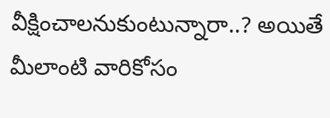వీక్షించాలనుకుంటున్నారా..? అయితే మీలాంటి వారికోసం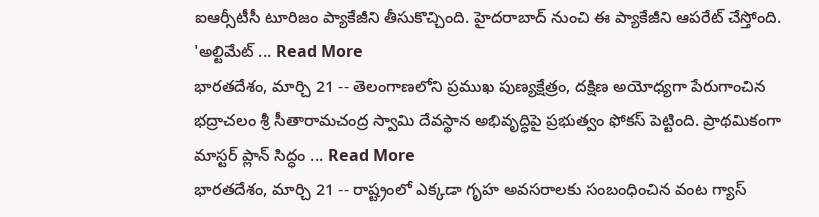ఐఆర్సీటీసీ టూరిజం ప్యాకేజీని తీసుకొచ్చింది. హైదరాబాద్ నుంచి ఈ ప్యాకేజీని ఆపరేట్ చేస్తోంది. 'అల్టిమేట్ ... Read More
భారతదేశం, మార్చి 21 -- తెలంగాణలోని ప్రముఖ పుణ్యక్షేత్రం, దక్షిణ అయోధ్యగా పేరుగాంచిన భద్రాచలం శ్రీ సీతారామచంద్ర స్వామి దేవస్థాన అభివృద్ధిపై ప్రభుత్వం ఫోకస్ పెట్టింది. ప్రాథమికంగా మాస్టర్ ప్లాన్ సిద్ధం ... Read More
భారతదేశం, మార్చి 21 -- రాష్ట్రంలో ఎక్కడా గృహ అవసరాలకు సంబంధించిన వంట గ్యాస్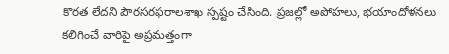కొరత లేదని పౌరసరఫరాలశాఖ స్పష్టం చేసింది. ప్రజల్లో అపోహలు, భయాందోళనలు కలిగించే వారిపై అప్రమత్తంగా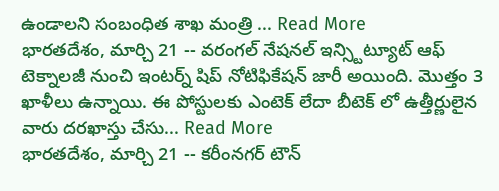ఉండాలని సంబంధిత శాఖ మంత్రి ... Read More
భారతదేశం, మార్చి 21 -- వరంగల్ నేషనల్ ఇన్స్టిట్యూట్ ఆఫ్ టెక్నాలజీ నుంచి ఇంటర్న్ షిప్ నోటిఫికేషన్ జారీ అయింది. మొత్తం 3 ఖాళీలు ఉన్నాయి. ఈ పోస్టులకు ఎంటెక్ లేదా బీటెక్ లో ఉత్తీర్ణులైన వారు దరఖాస్తు చేసు... Read More
భారతదేశం, మార్చి 21 -- కరీంనగర్ టౌన్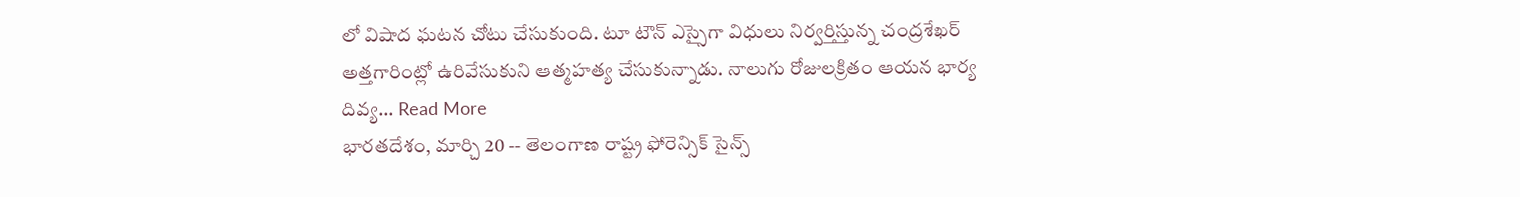లో విషాద ఘటన చోటు చేసుకుంది. టూ టౌన్ ఎస్సైగా విధులు నిర్వర్తిస్తున్న చంద్రశేఖర్ అత్తగారింట్లో ఉరివేసుకుని ఆత్మహత్య చేసుకున్నాడు. నాలుగు రోజులక్రితం ఆయన భార్య దివ్య... Read More
భారతదేశం, మార్చి 20 -- తెలంగాణ రాష్ట్ర ఫోరెన్సిక్ సైన్స్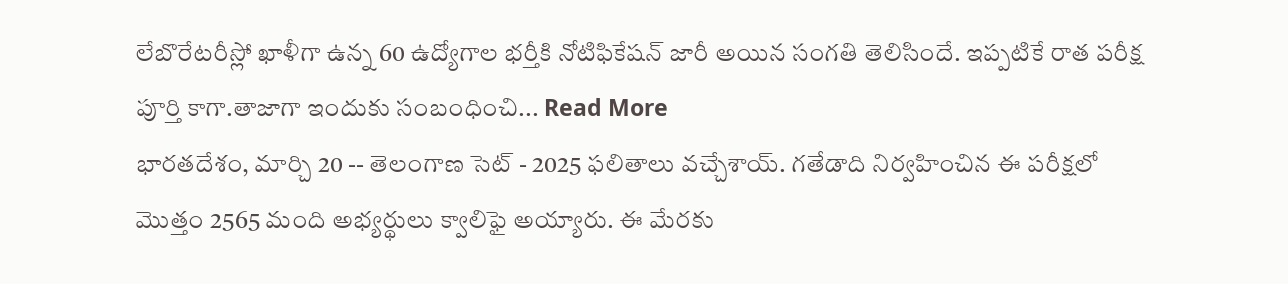లేబొరేటరీస్లో ఖాళీగా ఉన్న 60 ఉద్యోగాల భర్తీకి నోటిఫికేషన్ జారీ అయిన సంగతి తెలిసిందే. ఇప్పటికే రాత పరీక్ష పూర్తి కాగా.తాజాగా ఇందుకు సంబంధించి... Read More
భారతదేశం, మార్చి 20 -- తెలంగాణ సెట్ - 2025 ఫలితాలు వచ్చేశాయ్. గతేడాది నిర్వహించిన ఈ పరీక్షలో మొత్తం 2565 మంది అభ్యర్థులు క్వాలిఫై అయ్యారు. ఈ మేరకు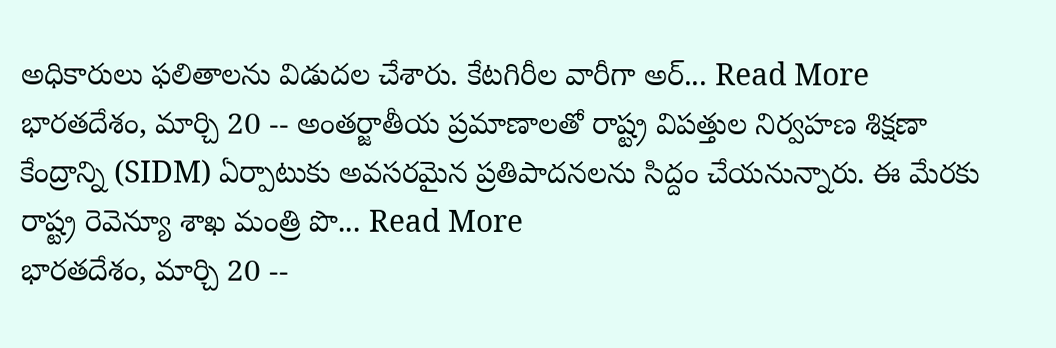అధికారులు ఫలితాలను విడుదల చేశారు. కేటగిరీల వారీగా అర్... Read More
భారతదేశం, మార్చి 20 -- అంతర్జాతీయ ప్రమాణాలతో రాష్ట్ర విపత్తుల నిర్వహణ శిక్షణా కేంద్రాన్ని (SIDM) ఏర్పాటుకు అవసరమైన ప్రతిపాదనలను సిద్దం చేయనున్నారు. ఈ మేరకు రాష్ట్ర రెవెన్యూ శాఖ మంత్రి పొ... Read More
భారతదేశం, మార్చి 20 --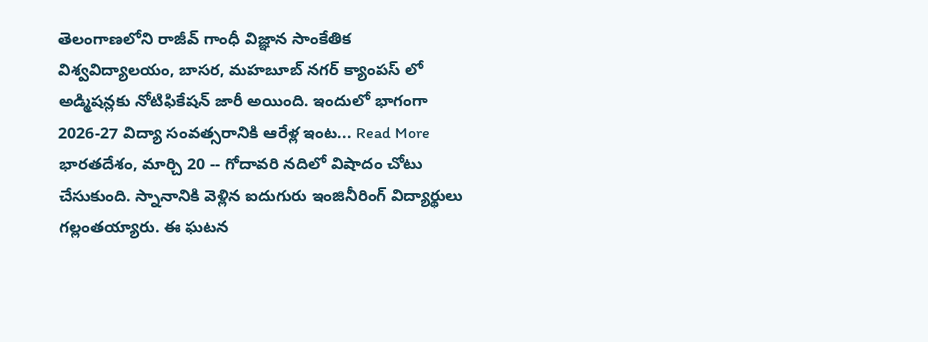తెలంగాణలోని రాజీవ్ గాంధీ విజ్ఞాన సాంకేతిక విశ్వవిద్యాలయం, బాసర, మహబూబ్ నగర్ క్యాంపస్ లో అడ్మిషన్లకు నోటిఫికేషన్ జారీ అయింది. ఇందులో భాగంగా 2026-27 విద్యా సంవత్సరానికి ఆరేళ్ల ఇంట... Read More
భారతదేశం, మార్చి 20 -- గోదావరి నదిలో విషాదం చోటు చేసుకుంది. స్నానానికి వెళ్లిన ఐదుగురు ఇంజినీరింగ్ విద్యార్థులు గల్లంతయ్యారు. ఈ ఘటన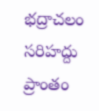భద్రాచలం సరిహద్దు ప్రాంతం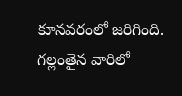కూనవరంలో జరిగింది. గల్లంతైన వారిలో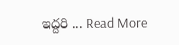ఇద్దరి ... Read More